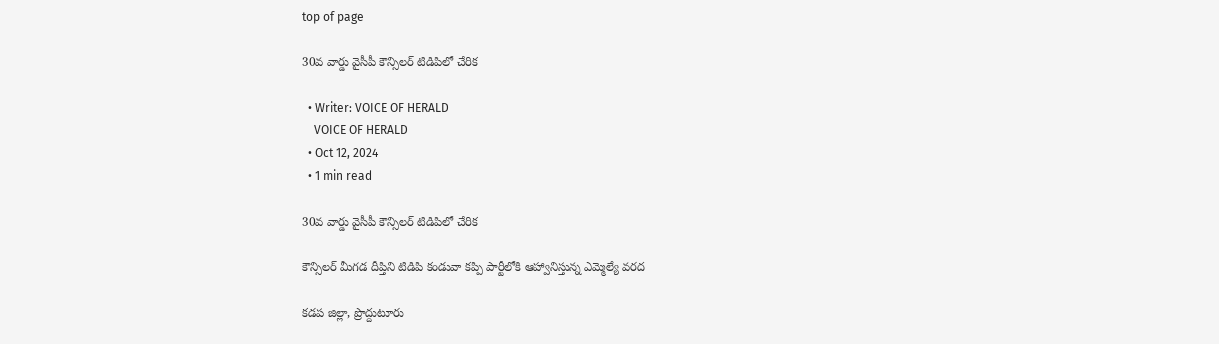top of page

30వ వార్డు వైసీపీ కౌన్సిలర్ టిడిపిలో చేరిక

  • Writer: VOICE OF HERALD
    VOICE OF HERALD
  • Oct 12, 2024
  • 1 min read

30వ వార్డు వైసీపీ కౌన్సిలర్ టిడిపిలో చేరిక

కౌన్సిలర్ మీగడ దీప్తిని టిడిపి కండువా కప్పి పార్టీలోకి ఆహ్వానిస్తున్న ఎమ్మెల్యే వరద

కడప జిల్లా, ప్రొద్దుటూరు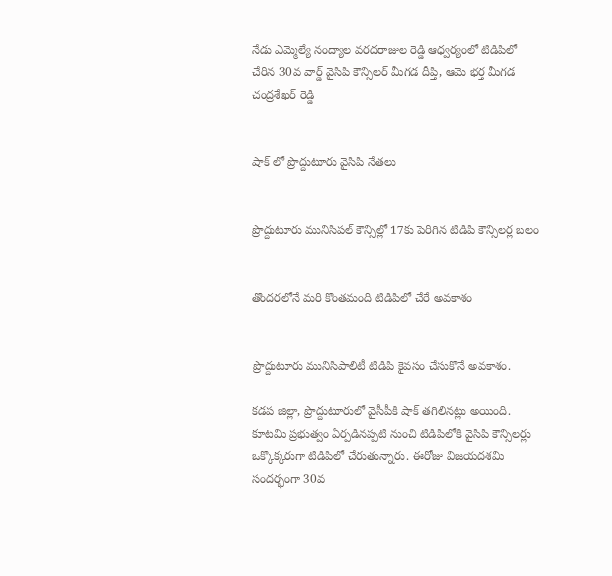నేడు ఎమ్మెల్యే నంద్యాల వరదరాజుల రెడ్డి ఆధ్వర్యంలో టిడిపిలో చేరిన 30వ వార్డ్ వైసిపి కౌన్సిలర్ మీగడ దీప్తి, ఆమె భర్త మీగడ చంద్రశేఖర్ రెడ్డి


షాక్ లో ప్రొద్దుటూరు వైసిపి నేతలు


ప్రొద్దుటూరు మునిసిపల్ కౌన్సిల్లో 17కు పెరిగిన టిడిపి కౌన్సిలర్ల బలం


తొందరలోనే మరి కొంతమంది టిడిపిలో చేరే అవకాశం


ప్రొద్దుటూరు మునిసిపాలిటీ టిడిపి కైవసం చేసుకొనే అవకాశం.

కడప జిల్లా, ప్రొద్దుటూరులో వైసీపీకి షాక్ తగిలినట్లు అయింది. కూటమి ప్రభుత్వం ఏర్పడినప్పటి నుంచి టిడిపిలోకి వైసిపి కౌన్సిలర్లు ఒక్కొక్కరుగా టిడిపిలో చేరుతున్నారు. ఈరోజు విజయదశమి సందర్భంగా 30వ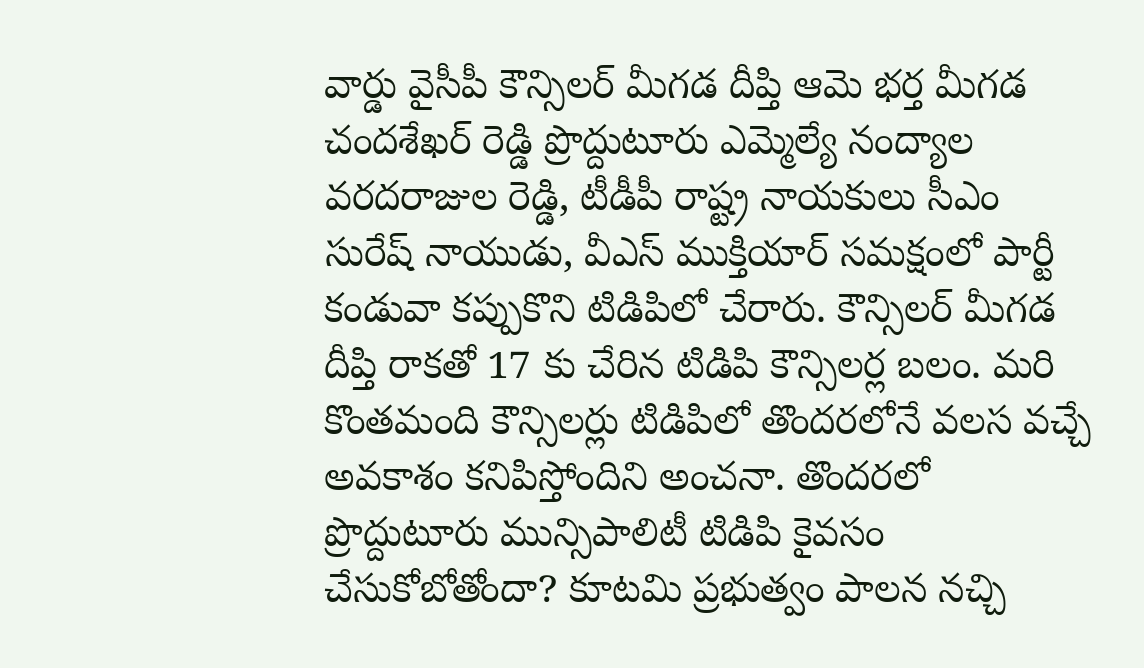వార్డు వైసీపీ కౌన్సిలర్ మీగడ దీప్తి ఆమె భర్త మీగడ చందశేఖర్ రెడ్డి ప్రొద్దుటూరు ఎమ్మెల్యే నంద్యాల వరదరాజుల రెడ్డి, టీడీపీ రాష్ట్ర నాయకులు సీఎం సురేష్ నాయుడు, వీఎస్ ముక్తియార్ సమక్షంలో పార్టీ కండువా కప్పుకొని టిడిపిలో చేరారు. కౌన్సిలర్ మీగడ దీప్తి రాకతో 17 కు చేరిన టిడిపి కౌన్సిలర్ల బలం. మరి కొంతమంది కౌన్సిలర్లు టిడిపిలో తొందరలోనే వలస వచ్చే అవకాశం కనిపిస్తోందిని అంచనా. తొందరలో ప్రొద్దుటూరు మున్సిపాలిటీ టిడిపి కైవసం చేసుకోబోతోందా? కూటమి ప్రభుత్వం పాలన నచ్చి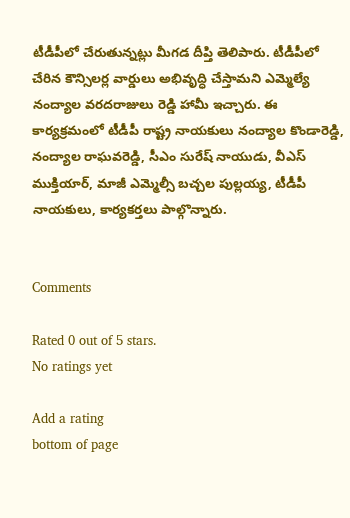టీడీపీలో చేరుతున్నట్లు మీగడ దీప్తి తెలిపారు. టీడీపీలో చేరిన కౌన్సిలర్ల వార్డులు అభివృద్ధి చేస్తామని ఎమ్మెల్యే నంద్యాల వరదరాజులు రెడ్డి హామీ ఇచ్చారు. ఈ కార్యక్రమంలో టీడీపీ రాష్ట్ర నాయకులు నంద్యాల కొండారెడ్డి, నంద్యాల రాఘవరెడ్డి, సీఎం సురేష్ నాయుడు, వీఎస్ ముక్తియార్, మాజీ ఎమ్మెల్సీ బచ్చల పుల్లయ్య, టీడీపీ నాయకులు, కార్యకర్తలు పాల్గొన్నారు.


Comments

Rated 0 out of 5 stars.
No ratings yet

Add a rating
bottom of page